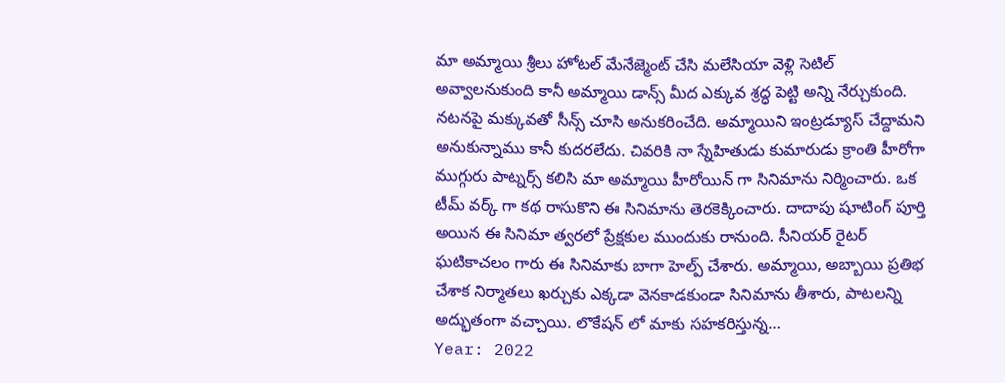మా అమ్మాయి శ్రీలు హోటల్ మేనేజ్మెంట్ చేసి మలేసియా వెళ్లి సెటిల్ అవ్వాలనుకుంది కానీ అమ్మాయి డాన్స్ మీద ఎక్కువ శ్రద్ధ పెట్టి అన్ని నేర్చుకుంది. నటనపై మక్కువతో సీన్స్ చూసి అనుకరించేది. అమ్మాయిని ఇంట్రడ్యూస్ చేద్దామని అనుకున్నాము కానీ కుదరలేదు. చివరికి నా స్నేహితుడు కుమారుడు క్రాంతి హీరోగా ముగ్గురు పాట్నర్స్ కలిసి మా అమ్మాయి హీరోయిన్ గా సినిమాను నిర్మించారు. ఒక టీమ్ వర్క్ గా కథ రాసుకొని ఈ సినిమాను తెరకెక్కించారు. దాదాపు షూటింగ్ పూర్తి అయిన ఈ సినిమా త్వరలో ప్రేక్షకుల ముందుకు రానుంది. సీనియర్ రైటర్ ఘటికాచలం గారు ఈ సినిమాకు బాగా హెల్ప్ చేశారు. అమ్మాయి, అబ్బాయి ప్రతిభ చేశాక నిర్మాతలు ఖర్చుకు ఎక్కడా వెనకాడకుండా సినిమాను తీశారు, పాటలన్ని అద్భుతంగా వచ్చాయి. లొకేషన్ లో మాకు సహకరిస్తున్న…
Year: 2022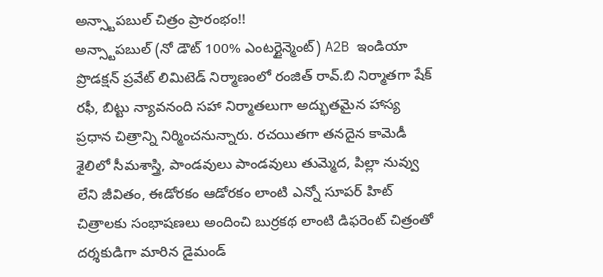అన్స్టాపబుల్ చిత్రం ప్రారంభం!!
అన్స్టాపబుల్ (నో డౌట్ 100% ఎంటర్టైన్మెంట్) A2B ఇండియా ప్రొడక్షన్ ప్రవేట్ లిమిటెడ్ నిర్మాణంలో రంజిత్ రావ్.బి నిర్మాతగా షేక్ రఫీ, బిట్టు న్యావనంది సహా నిర్మాతలుగా అద్భుతమైన హాస్య ప్రధాన చిత్రాన్ని నిర్మించనున్నారు. రచయితగా తనదైన కామెడీ శైలిలో సీమశాస్త్రి, పాండవులు పాండవులు తుమ్మెద, పిల్లా నువ్వు లేని జీవితం, ఈడోరకం ఆడోరకం లాంటి ఎన్నో సూపర్ హిట్ చిత్రాలకు సంభాషణలు అందించి బుర్రకథ లాంటి డిఫరెంట్ చిత్రంతో దర్శకుడిగా మారిన డైమండ్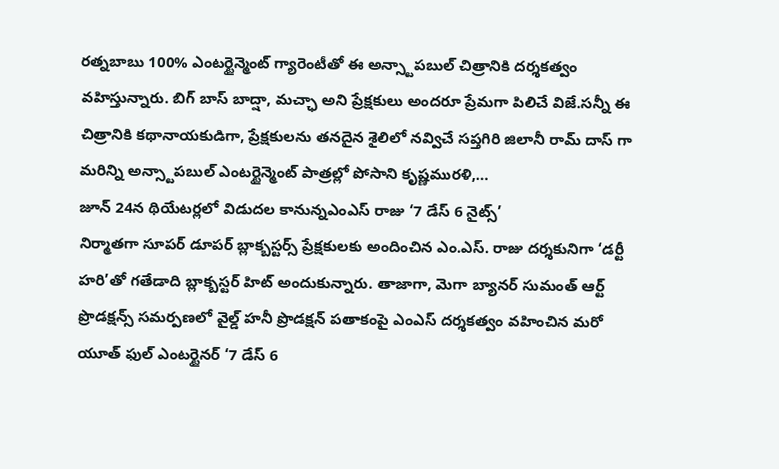రత్నబాబు 100% ఎంటర్టైన్మెంట్ గ్యారెంటీతో ఈ అన్స్టాపబుల్ చిత్రానికి దర్శకత్వం వహిస్తున్నారు. బిగ్ బాస్ బాద్షా, మచ్ఛా అని ప్రేక్షకులు అందరూ ప్రేమగా పిలిచే విజే.సన్నీ ఈ చిత్రానికి కథానాయకుడిగా, ప్రేక్షకులను తనదైన శైలిలో నవ్విచే సప్తగిరి జిలానీ రామ్ దాస్ గా మరిన్ని అన్స్టాపబుల్ ఎంటర్టైన్మెంట్ పాత్రల్లో పోసాని కృష్ణమురళి,…
జూన్ 24న థియేటర్లలో విడుదల కానున్నఎంఎస్ రాజు ‘7 డేస్ 6 నైట్స్’
నిర్మాతగా సూపర్ డూపర్ బ్లాక్బస్టర్స్ ప్రేక్షకులకు అందించిన ఎం.ఎస్. రాజు దర్శకునిగా ‘డర్టీ హరి’తో గతేడాది బ్లాక్బస్టర్ హిట్ అందుకున్నారు. తాజాగా, మెగా బ్యానర్ సుమంత్ ఆర్ట్ ప్రొడక్షన్స్ సమర్పణలో వైల్డ్ హనీ ప్రొడక్షన్ పతాకంపై ఎంఎస్ దర్శకత్వం వహించిన మరో యూత్ ఫుల్ ఎంటర్టైనర్ ‘7 డేస్ 6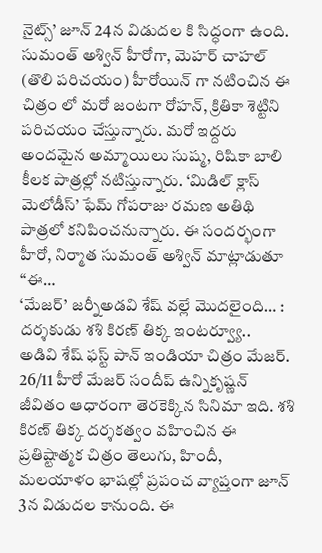నైట్స్’ జూన్ 24న విడుదల కి సిద్ధంగా ఉంది. సుమంత్ అశ్విన్ హీరోగా, మెహర్ చాహల్ (తొలి పరిచయం) హీరోయిన్ గా నటించిన ఈ చిత్రం లో మరో జంటగా రోహన్, క్రితికా శెట్టిని పరిచయం చేస్తున్నారు. మరో ఇద్దరు అందమైన అమ్మాయిలు సుష్మ, రిషికా బాలి కీలక పాత్రల్లో నటిస్తున్నారు. ‘మిడిల్ క్లాస్ మెలోడీస్’ ఫేమ్ గోపరాజు రమణ అతిథి పాత్రలో కనిపించనున్నారు. ఈ సందర్భంగా హీరో, నిర్మాత సుమంత్ అశ్విన్ మాట్లాడుతూ “ఈ…
‘మేజర్’ జర్నీఅడవి శేష్ వల్లే మొదలైంది… : దర్శకుడు శశి కిరణ్ తిక్క ఇంటర్వ్యూ..
అడివి శేష్ ఫస్ట్ పాన్ ఇండియా చిత్రం మేజర్. 26/11 హీరో మేజర్ సందీప్ ఉన్నికృష్ణన్ జీవితం ఆధారంగా తెరకెక్కిన సినిమా ఇది. శశి కిరణ్ తిక్క దర్శకత్వం వహించిన ఈ ప్రతిష్టాత్మక చిత్రం తెలుగు, హిందీ, మలయాళం భాషల్లో ప్రపంచ వ్యాప్తంగా జూన్ 3న విడుదల కానుంది. ఈ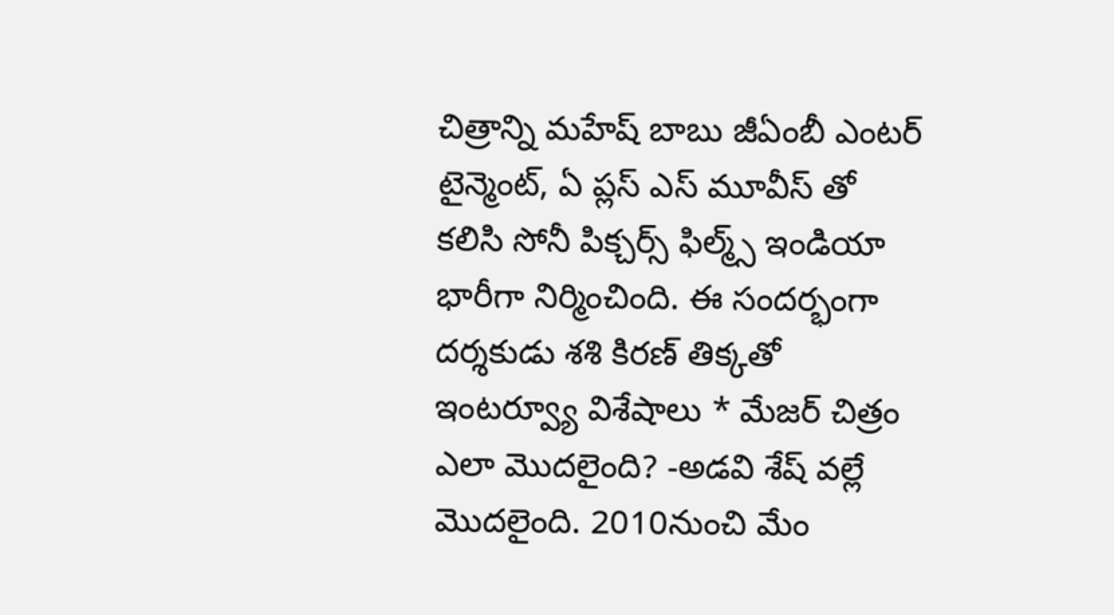చిత్రాన్ని మహేష్ బాబు జీఏంబీ ఎంటర్ టైన్మెంట్, ఏ ప్లస్ ఎస్ మూవీస్ తో కలిసి సోనీ పిక్చర్స్ ఫిల్మ్స్ ఇండియా భారీగా నిర్మించింది. ఈ సందర్భంగా దర్శకుడు శశి కిరణ్ తిక్కతో ఇంటర్వ్యూ విశేషాలు * మేజర్ చిత్రం ఎలా మొదలైంది? -అడవి శేష్ వల్లే మొదలైంది. 2010నుంచి మేం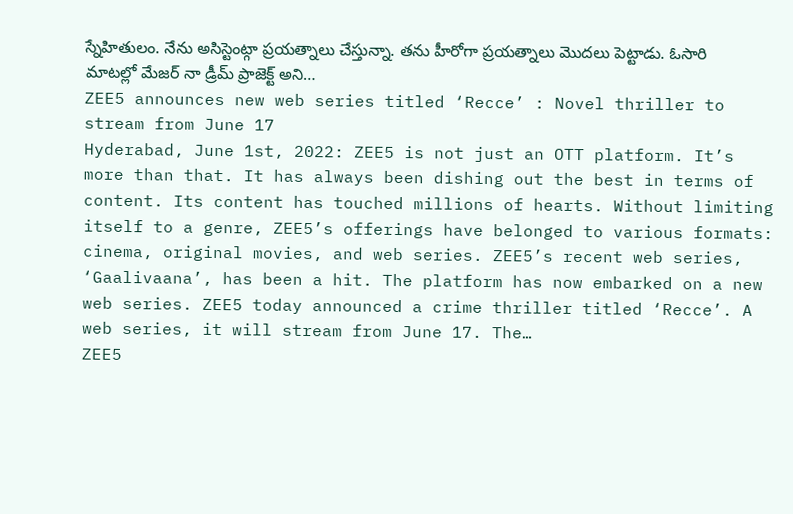స్నేహితులం. నేను అసిస్టెంట్గా ప్రయత్నాలు చేస్తున్నా. తను హీరోగా ప్రయత్నాలు మొదలు పెట్టాడు. ఓసారి మాటల్లో మేజర్ నా డ్రీమ్ ప్రాజెక్ట్ అని…
ZEE5 announces new web series titled ‘Recce’ : Novel thriller to stream from June 17
Hyderabad, June 1st, 2022: ZEE5 is not just an OTT platform. It’s more than that. It has always been dishing out the best in terms of content. Its content has touched millions of hearts. Without limiting itself to a genre, ZEE5’s offerings have belonged to various formats: cinema, original movies, and web series. ZEE5’s recent web series, ‘Gaalivaana’, has been a hit. The platform has now embarked on a new web series. ZEE5 today announced a crime thriller titled ‘Recce’. A web series, it will stream from June 17. The…
ZEE5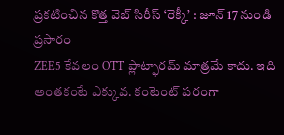ప్రకటించిన కొత్త వెబ్ సిరీస్ ‘రెక్కీ’ : జూన్ 17 నుండి ప్రసారం
ZEE5 కేవలం OTT ప్లాట్ఫారమ్ మాత్రమే కాదు. ఇది అంతకంటే ఎక్కువ. కంటెంట్ పరంగా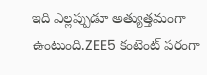ఇది ఎల్లప్పుడూ అత్యుత్తమంగా ఉంటుంది.ZEE5 కంటెంట్ పరంగా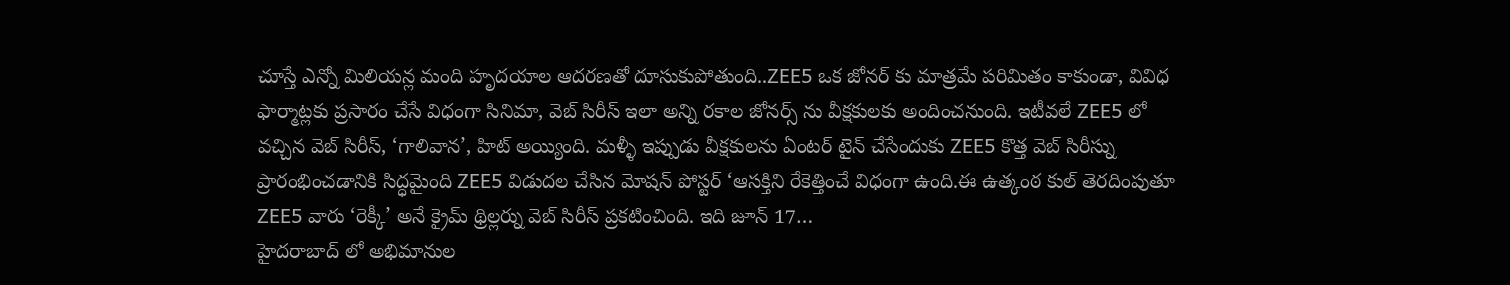చూస్తే ఎన్నో మిలియన్ల మంది హృదయాల ఆదరణతో దూసుకుపోతుంది..ZEE5 ఒక జోనర్ కు మాత్రమే పరిమితం కాకుండా, వివిధ ఫార్మాట్లకు ప్రసారం చేసే విధంగా సినిమా, వెబ్ సిరీస్ ఇలా అన్ని రకాల జోనర్స్ ను వీక్షకులకు అందించనుంది. ఇటీవలే ZEE5 లో వచ్చిన వెబ్ సిరీస్, ‘గాలివాన’, హిట్ అయ్యింది. మళ్ళీ ఇప్పుడు వీక్షకులను ఏంటర్ టైన్ చేసేందుకు ZEE5 కొత్త వెబ్ సిరీస్ను ప్రారంభించడానికి సిద్ధమైంది ZEE5 విడుదల చేసిన మోషన్ పోస్టర్ ‘ఆసక్తిని రేకెత్తించే విధంగా ఉంది.ఈ ఉత్కంఠ కుల్ తెరదింపుతూ ZEE5 వారు ‘రెక్కీ’ అనే క్రైమ్ థ్రిల్లర్ను వెబ్ సిరీస్ ప్రకటించింది. ఇది జూన్ 17…
హైదరాబాద్ లో అభిమానుల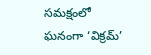సమక్షంలో ఘనంగా ‘విక్రమ్’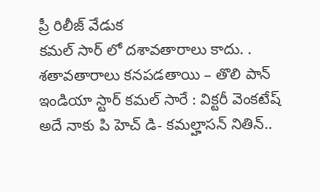ప్రీ రిలీజ్ వేడుక
కమల్ సార్ లో దశావతారాలు కాదు. . శతావతారాలు కనపడతాయి – తొలి పాన్ ఇండియా స్టార్ కమల్ సారే : విక్టరీ వెంకటేష్ అదే నాకు పి హెచ్ డి- కమల్హాసన్ నితిన్..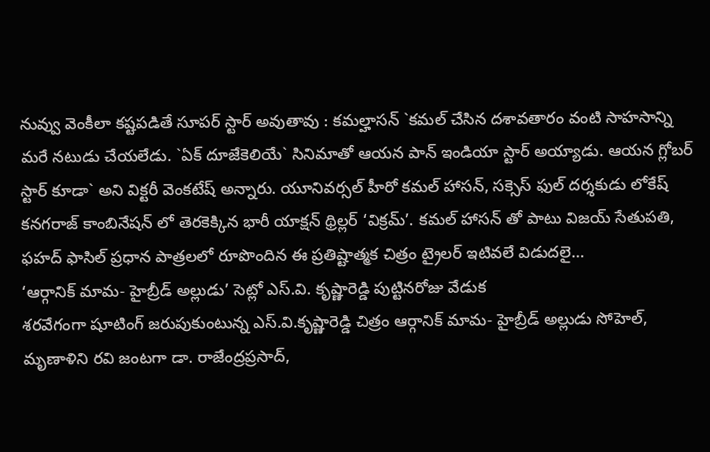నువ్వు వెంకీలా కష్టపడితే సూపర్ స్టార్ అవుతావు : కమల్హాసన్ `కమల్ చేసిన దశావతారం వంటి సాహసాన్ని మరే నటుడు చేయలేడు. `ఏక్ దూజేకెలియే` సినిమాతో ఆయన పాన్ ఇండియా స్టార్ అయ్యాడు. ఆయన గ్లోబర్ స్టార్ కూడా` అని విక్టరీ వెంకటేష్ అన్నారు. యూనివర్సల్ హీరో కమల్ హాసన్, సక్సెస్ ఫుల్ దర్శకుడు లోకేష్ కనగరాజ్ కాంబినేషన్ లో తెరకెక్కిన భారీ యాక్షన్ థ్రిల్లర్ ‘విక్రమ్’. కమల్ హాసన్ తో పాటు విజయ్ సేతుపతి, ఫహద్ ఫాసిల్ ప్రధాన పాత్రలలో రూపొందిన ఈ ప్రతిష్టాత్మక చిత్రం ట్రైలర్ ఇటివలే విడుదలై…
‘ఆర్గానిక్ మామ- హైబ్రీడ్ అల్లుడు’ సెట్లో ఎస్.వి. కృష్ణారెడ్డి పుట్టినరోజు వేడుక
శరవేగంగా షూటింగ్ జరుపుకుంటున్న ఎస్.వి.కృష్ణారెడ్డి చిత్రం ఆర్గానిక్ మామ- హైబ్రీడ్ అల్లుడు సోహెల్, మృణాళిని రవి జంటగా డా. రాజేంద్రప్రసాద్,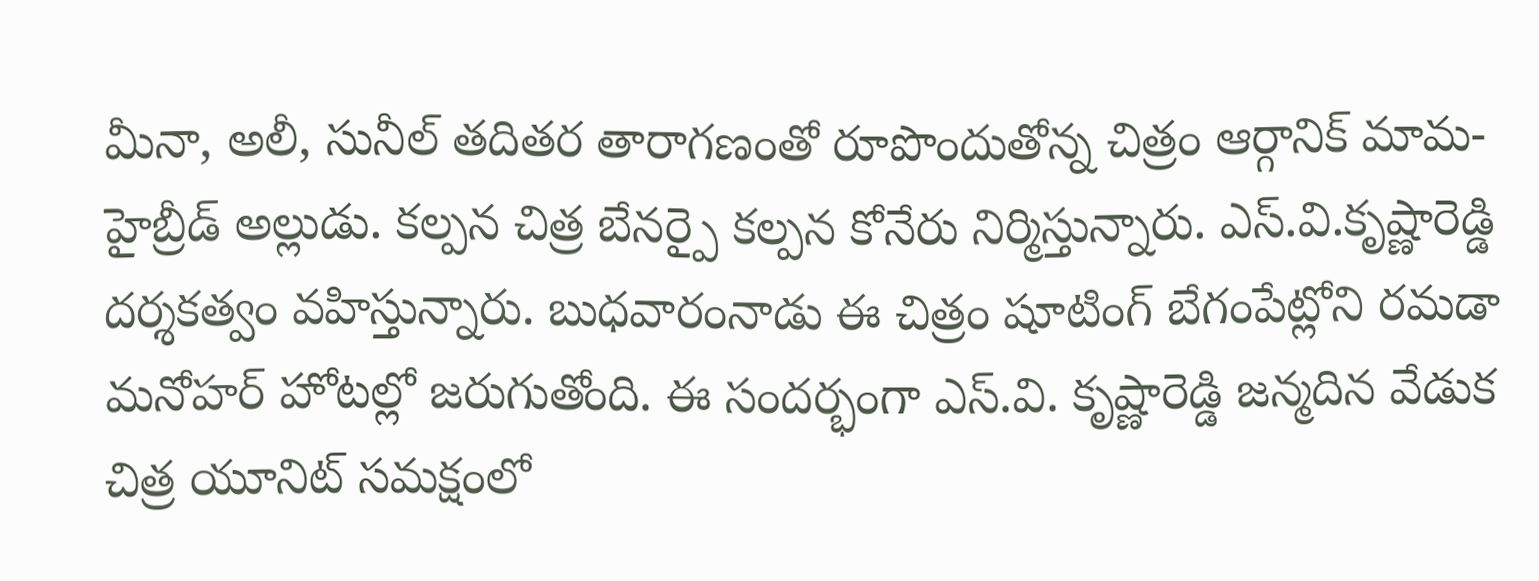మీనా, అలీ, సునీల్ తదితర తారాగణంతో రూపొందుతోన్న చిత్రం ఆర్గానిక్ మామ- హైబ్రీడ్ అల్లుడు. కల్పన చిత్ర బేనర్పై కల్పన కోనేరు నిర్మిస్తున్నారు. ఎస్.వి.కృష్ణారెడ్డి దర్శకత్వం వహిస్తున్నారు. బుధవారంనాడు ఈ చిత్రం షూటింగ్ బేగంపేట్లోని రమడా మనోహర్ హోటల్లో జరుగుతోంది. ఈ సందర్భంగా ఎస్.వి. కృష్ణారెడ్డి జన్మదిన వేడుక చిత్ర యూనిట్ సమక్షంలో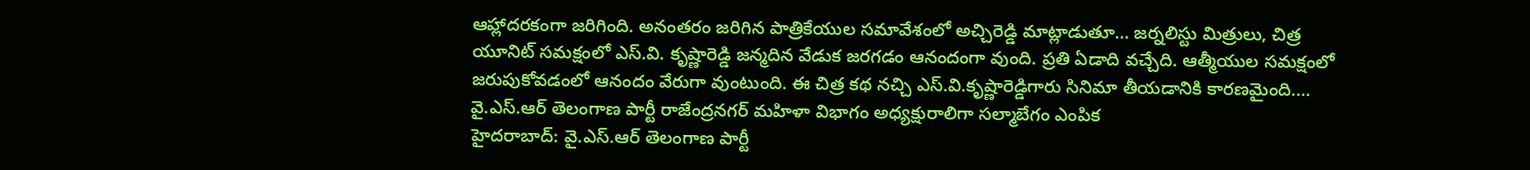ఆహ్లాదరకంగా జరిగింది. అనంతరం జరిగిన పాత్రికేయుల సమావేశంలో అచ్చిరెడ్డి మాట్లాడుతూ… జర్నలిస్టు మిత్రులు, చిత్ర యూనిట్ సమక్షంలో ఎస్.వి. కృష్ణారెడ్డి జన్మదిన వేడుక జరగడం ఆనందంగా వుంది. ప్రతి ఏడాది వచ్చేది. ఆత్మీయుల సమక్షంలో జరుపుకోవడంలో ఆనందం వేరుగా వుంటుంది. ఈ చిత్ర కథ నచ్చి ఎస్.వి.కృష్ణారెడ్డిగారు సినిమా తీయడానికి కారణమైంది.…
వై.ఎస్.ఆర్ తెలంగాణ పార్టీ రాజేంద్రనగర్ మహిళా విభాగం అధ్యక్షురాలిగా సల్మాబేగం ఎంపిక
హైదరాబాద్: వై.ఎస్.ఆర్ తెలంగాణ పార్టీ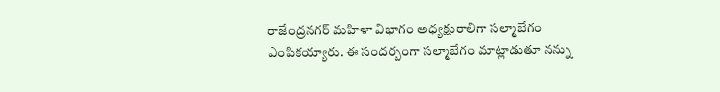రాజేంద్రనగర్ మహిళా విభాగం అధ్యక్షురాలిగా సల్మాబేగం ఎంపికయ్యారు. ఈ సందర్బంగా సల్మాబేగం మాట్లాడుతూ నన్ను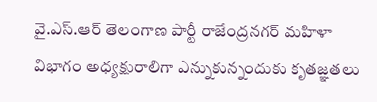వై.ఎస్.ఆర్ తెలంగాణ పార్టీ రాజేంద్రనగర్ మహిళా విభాగం అధ్యక్షురాలిగా ఎన్నుకున్నందుకు కృతజ్ఞతలు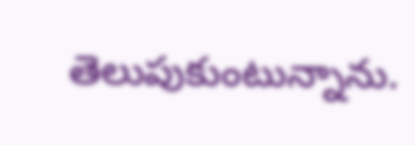తెలుపుకుంటున్నాను.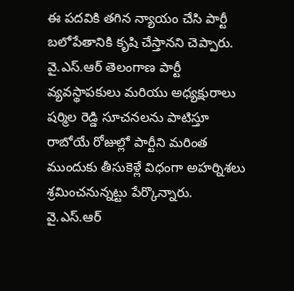ఈ పదవికి తగిన న్యాయం చేసి పార్టీ బలోపేతానికి కృషి చేస్తానని చెప్పారు. వై.ఎస్.ఆర్ తెలంగాణ పార్టీ వ్యవస్థాపకులు మరియు అధ్యక్షురాలు షర్మిల రెడ్డి సూచనలను పాటిస్తూ రాబోయే రోజుల్లో పార్టీని మరింత ముందుకు తీసుకెళ్లే విధంగా అహర్నిశలు శ్రమించనున్నట్టు పేర్కొన్నారు. వై.ఎస్.ఆర్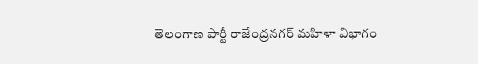తెలంగాణ పార్టీ రాజేంద్రనగర్ మహిళా విభాగం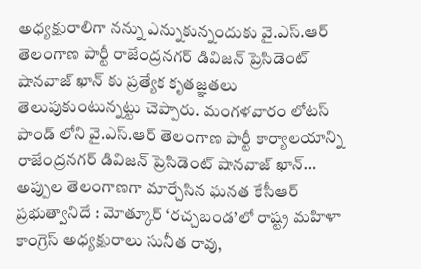అధ్యక్షురాలిగా నన్ను ఎన్నుకున్నందుకు వై.ఎస్.ఆర్ తెలంగాణ పార్టీ రాజేంద్రనగర్ డివిజన్ ప్రెసిడెంట్ షానవాజ్ ఖాన్ కు ప్రత్యేక కృతజ్ఞతలు తెలుపుకుంటున్నట్టు చెప్పారు. మంగళవారం లోటస్ పాండ్ లోని వై.ఎస్.ఆర్ తెలంగాణ పార్టీ కార్యాలయాన్ని రాజేంద్రనగర్ డివిజన్ ప్రెసిడెంట్ షానవాజ్ ఖాన్…
అప్పుల తెలంగాణగా మార్చేసిన ఘనత కేసీఆర్ ప్రభుత్వానిదే : మోత్కూర్ ‘రచ్చబండ’లో రాష్ట్ర మహిళా కాంగ్రెస్ అధ్యక్షురాలు సునీత రావు,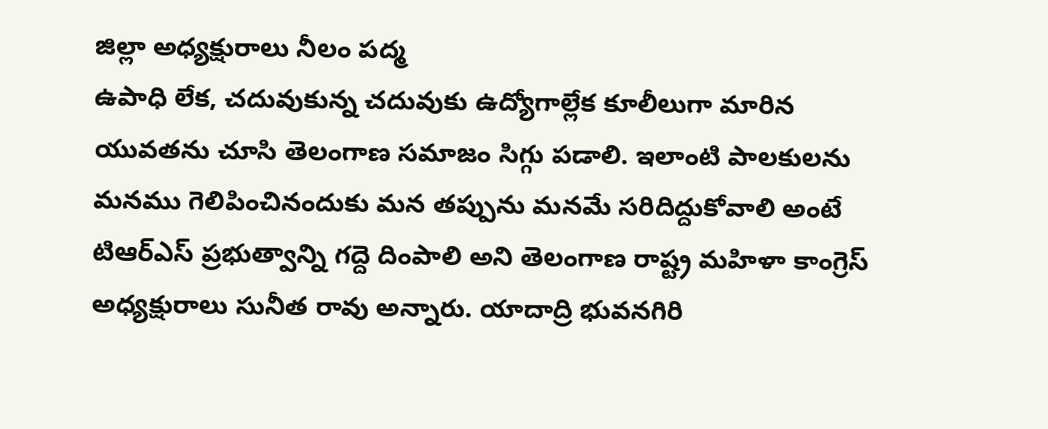జిల్లా అధ్యక్షురాలు నీలం పద్మ
ఉపాధి లేక, చదువుకున్న చదువుకు ఉద్యోగాల్లేక కూలీలుగా మారిన యువతను చూసి తెలంగాణ సమాజం సిగ్గు పడాలి. ఇలాంటి పాలకులను మనము గెలిపించినందుకు మన తప్పును మనమే సరిదిద్దుకోవాలి అంటే టిఆర్ఎస్ ప్రభుత్వాన్ని గద్దె దింపాలి అని తెలంగాణ రాష్ట్ర మహిళా కాంగ్రెస్ అధ్యక్షురాలు సునీత రావు అన్నారు. యాదాద్రి భువనగిరి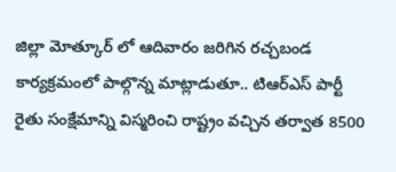జిల్లా మోత్కూర్ లో ఆదివారం జరిగిన రచ్చబండ కార్యక్రమంలో పాల్గొన్న మాట్లాడుతూ.. టిఆర్ఎస్ పార్టీ రైతు సంక్షేమాన్ని విస్మరించి రాష్ట్రం వచ్చిన తర్వాత 8500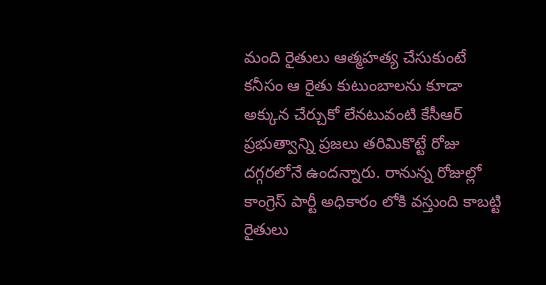మంది రైతులు ఆత్మహత్య చేసుకుంటే కనీసం ఆ రైతు కుటుంబాలను కూడా అక్కున చేర్చుకో లేనటువంటి కేసీఆర్ ప్రభుత్వాన్ని ప్రజలు తరిమికొట్టే రోజు దగ్గరలోనే ఉందన్నారు. రానున్న రోజుల్లో కాంగ్రెస్ పార్టీ అధికారం లోకి వస్తుంది కాబట్టి రైతులు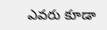ఎవరు కూడా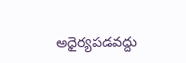అధైర్యపడవద్దు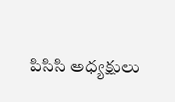పిసిసి అధ్యక్షులు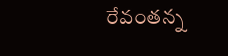రేవంతన్న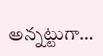అన్నట్టుగా…